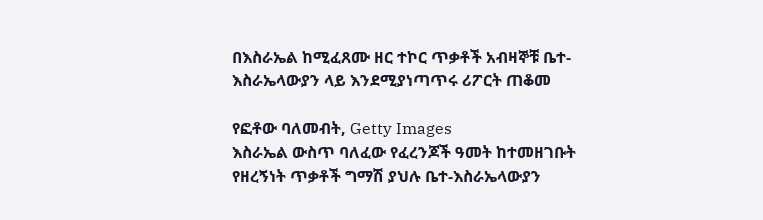በእስራኤል ከሚፈጸሙ ዘር ተኮር ጥቃቶች አብዛኞቹ ቤተ-እስራኤላውያን ላይ እንደሚያነጣጥሩ ሪፖርት ጠቆመ

የፎቶው ባለመብት, Getty Images
እስራኤል ውስጥ ባለፈው የፈረንጆች ዓመት ከተመዘገቡት የዘረኝነት ጥቃቶች ግማሽ ያህሉ ቤተ-እስራኤላውያን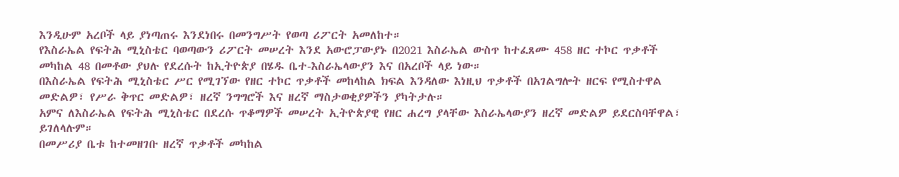እንዲሁም አረቦች ላይ ያነጣጠሩ እንደነበሩ በመንግሥት የወጣ ሪፖርት አመለከተ።
የእስራኤል የፍትሕ ሚኒስቴር ባወጣውን ሪፖርት መሠረት እንደ አውሮፓውያኑ በ2021 እስራኤል ውስጥ ከተፈጸሙ 458 ዘር ተኮር ጥቃቶች መካከል 48 በመቶው ያህሉ የደረሱት ከኢትዮጵያ በሄዱ ቤተ-እስራኤላውያን እና በአረቦች ላይ ነው።
በእስራኤል የፍትሕ ሚኒስቴር ሥር የሚገኘው የዘር ተኮር ጥቃቶች መከላከል ክፍል እንዳለው እነዚህ ጥቃቶች በአገልግሎት ዘርፍ የሚስተዋል መድልዎ፣ የሥራ ቅጥር መድልዎ፣ ዘረኛ ንግግሮች እና ዘረኛ ማስታወቂያዎችን ያካትታሉ።
አምና ለእስራኤል የፍትሕ ሚኒስቴር በደረሱ ጥቆማዎች መሠረት ኢትዮጵያዊ የዘር ሐረግ ያላቸው እስራኤላውያን ዘረኛ መድልዎ ይደርስባቸዋል፣ ይገለላሉም።
በመሥሪያ ቤቱ ከተመዘገቡ ዘረኛ ጥቃቶች መካከል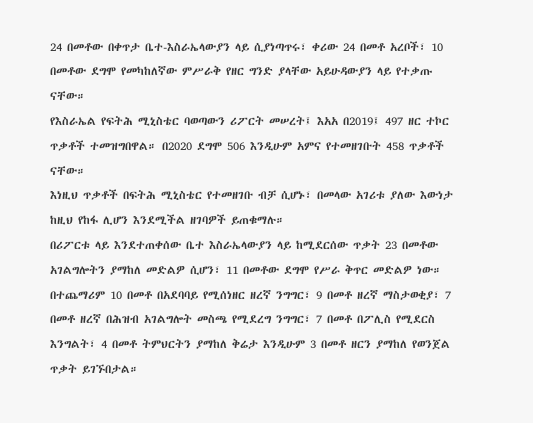24 በመቶው በቀጥታ ቤተ-እስራኤላውያን ላይ ሲያነጣጥሩ፣ ቀሪው 24 በመቶ አረቦች፣ 10 በመቶው ደግሞ የመካከለኛው ምሥራቅ የዘር ግንድ ያላቸው አይሁዳውያን ላይ የተቃጡ ናቸው።
የእስራኤል የፍትሕ ሚኒስቴር ባወጣውን ሪፖርት መሠረት፤ እአአ በ2019፤ 497 ዘር ተኮር ጥቃቶች ተመዝግበዋል። በ2020 ደግሞ 506 እንዲሁም አምና የተመዘገቡት 458 ጥቃቶች ናቸው።
እነዚህ ጥቃቶች በፍትሕ ሚኒስቴር የተመዘገቡ ብቻ ሲሆኑ፣ በመላው አገሪቱ ያለው እውነታ ከዚህ የከፋ ሊሆን እንደሚችል ዘገባዎች ይጠቁማሉ።
በሪፖርቱ ላይ እንደተጠቀሰው ቤተ እስራኤላውያን ላይ ከሚደርሰው ጥቃት 23 በመቶው አገልግሎትን ያማከለ መድልዎ ሲሆን፣ 11 በመቶው ደግሞ የሥራ ቅጥር መድልዎ ነው።
በተጨማሪም 10 በመቶ በአደባባይ የሚሰነዘር ዘረኛ ንግግር፣ 9 በመቶ ዘረኛ ማስታወቂያ፣ 7 በመቶ ዘረኛ በሕዝብ አገልግሎት መስጫ የሚደረግ ንግግር፣ 7 በመቶ በፖሊስ የሚደርስ እንግልት፣ 4 በመቶ ትምህርትን ያማከለ ቅሬታ እንዲሁም 3 በመቶ ዘርን ያማከለ የወንጀል ጥቃት ይገኙበታል።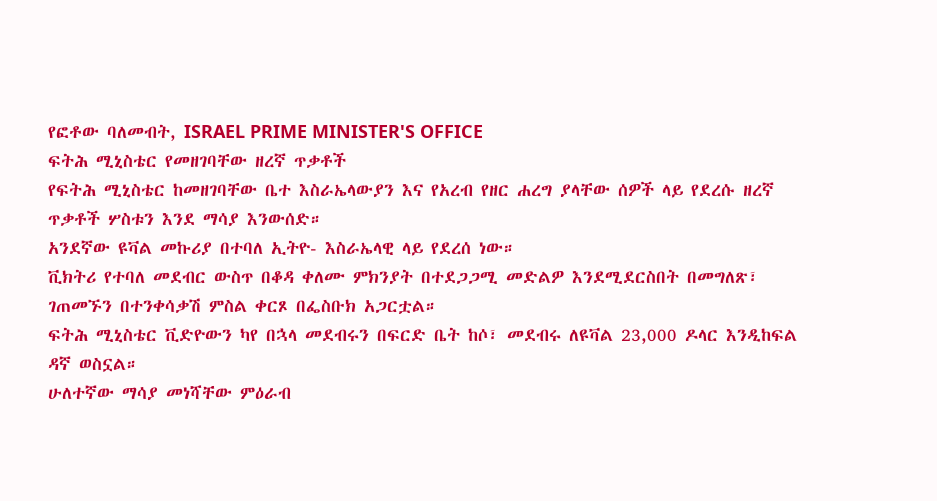የፎቶው ባለመብት, ISRAEL PRIME MINISTER'S OFFICE
ፍትሕ ሚኒስቴር የመዘገባቸው ዘረኛ ጥቃቶች
የፍትሕ ሚኒስቴር ከመዘገባቸው ቤተ እስራኤላውያን እና የአረብ የዘር ሐረግ ያላቸው ሰዎች ላይ የደረሱ ዘረኛ ጥቃቶች ሦስቱን እንደ ማሳያ እንውሰድ።
አንደኛው ዩቫል መኩሪያ በተባለ ኢትዮ- እስራኤላዊ ላይ የደረሰ ነው።
ቪክትሪ የተባለ መደብር ውስጥ በቆዳ ቀለሙ ምክንያት በተደጋጋሚ መድልዎ እንደሚደርስበት በመግለጽ፣ ገጠመኙን በተንቀሳቃሽ ምስል ቀርጾ በፌስቡክ አጋርቷል።
ፍትሕ ሚኒስቴር ቪድዮውን ካየ በኋላ መደብሩን በፍርድ ቤት ከሶ፣ መደብሩ ለዩቫል 23,000 ዶላር እንዲከፍል ዳኛ ወስኗል።
ሁለተኛው ማሳያ መነሻቸው ምዕራብ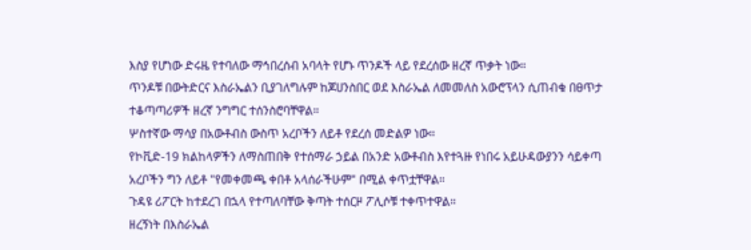እስያ የሆነው ድሩዜ የተባለው ማኅበረሰብ አባላት የሆኑ ጥንዶች ላይ የደረሰው ዘረኛ ጥቃት ነው።
ጥንዶቹ በውትድርና እስራኤልን ቢያገለግሉም ከጆሀንስበር ወደ እስራኤል ለመመለስ አውሮፕላን ሲጠብቁ በፀጥታ ተቆጣጣሪዎች ዘረኛ ንግግር ተሰንስሮባቸዋል።
ሦስተኛው ማሳያ በአውቶብስ ውስጥ አረቦችን ለይቶ የደረሰ መድልዎ ነው።
የኮቪድ-19 ክልከላዎችን ለማስጠበቅ የተሰማራ ኃይል በአንድ አውቶብስ እየተጓዙ የነበሩ አይሁዳውያንን ሳይቀጣ አረቦችን ግን ለይቶ "የመቀመጫ ቀበቶ አላሰራችሁም" በሚል ቀጥቷቸዋል።
ጉዳዩ ሪፖርት ከተደረገ በኋላ የተጣለባቸው ቅጣት ተሰርዞ ፖሊሶቹ ተቀጥተዋል።
ዘረኝነት በእስራኤል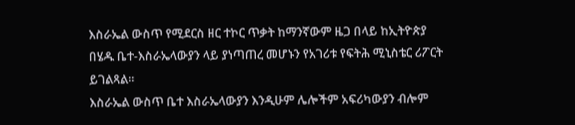እስራኤል ውስጥ የሚደርስ ዘር ተኮር ጥቃት ከማንኛውም ዜጋ በላይ ከኢትዮጵያ በሄዱ ቤተ-እስራኤላውያን ላይ ያነጣጠረ መሆኑን የአገሪቱ የፍትሕ ሚኒስቴር ሪፖርት ይገልጻል።
እስራኤል ውስጥ ቤተ እስራኤላውያን እንዲሁም ሌሎችም አፍሪካውያን ብሎም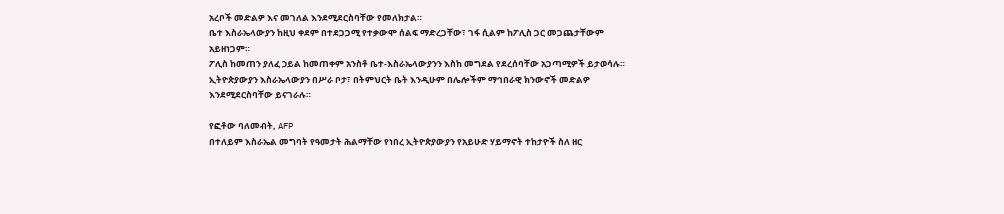አረቦች መድልዎ እና መገለል እንደሚደርስባቸው የመለክታል።
ቤተ እስራኤላውያን ከዚህ ቀደም በተደጋጋሚ የተቃውሞ ሰልፍ ማድረጋቸው፣ ገፋ ሲልም ከፖሊስ ጋር መጋጨታቸውም አይዘነጋም።
ፖሊስ ከመጠን ያለፈ ኃይል ከመጠቀም አንስቶ ቤተ-እስራኤላውያንን እስከ መግደል የደረሰባቸው አጋጣሚዎች ይታወሳሉ።
ኢትዮጵያውያን እስራኤላውያን በሥራ ቦታ፣ በትምህርት ቤት እንዲሁም በሌሎችም ማኅበራዊ ክንውኖች መድልዎ እንደሚደርስባቸው ይናገራሉ።

የፎቶው ባለመብት, AFP
በተለይም እስራኤል መግባት የዓመታት ሕልማቸው የነበረ ኢትዮጵያውያን የአይሁድ ሃይማኖት ተከታዮች ስለ ዘር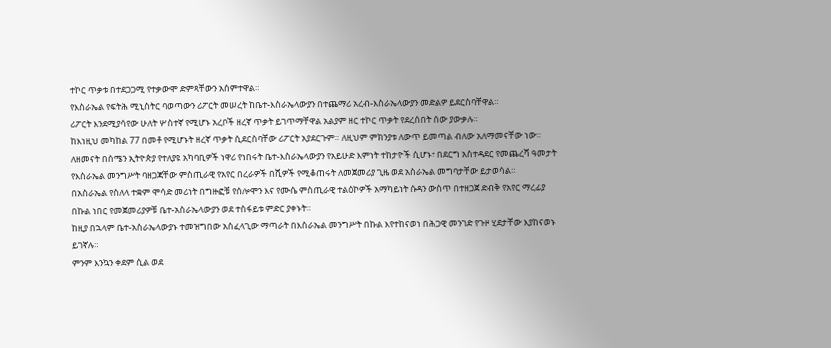ተኮር ጥቃቱ በተደጋጋሚ የተቃውሞ ድምጻቸውን አሰምተዋል።
የእስራኤል የፍትሕ ሚኒስትር ባወጣውን ሪፖርት መሠረት ከቤተ-እስራኤላውያን በተጨማሪ አረብ-እስራኤላውያን መድልዎ ይደርስባቸዋል።
ሪፖርት እንደሚያሳየው ሁለት ሦስተኛ የሚሆኑ አረቦች ዘረኛ ጥቃት ይገጥማቸዋል አልያም ዘር ተኮር ጥቃት የደረሰበት ሰው ያውቃሉ።
ከእነዚህ መካከል 77 በመቶ የሚሆኑት ዘረኛ ጥቃት ሲደርስባቸው ሪፖርት አያደርጉም። ለዚህም ምክንያቱ ለውጥ ይመጣል ብለው አለማመናቸው ነው።
ለዘመናት በሰሜን ኢትዮጵያ የተለያዩ አካባቢዎች ነዋሪ የነበሩት ቤተ-እስራኤላውያን የአይሁድ እምነት ተከታዮች ሲሆኑ፣ በደርግ አስተዳደር የመጨረሻ ዓመታት የእስራኤል መንግሥት ባዘጋጃቸው ምስጢራዊ የአየር በረራዎች በሺዎች የሚቆጠሩት ለመጀመሪያ ጊዜ ወደ አስራኤል መግባታቸው ይታወሳል።
በአስራኤል የስለላ ተቋም ሞሳድ መሪነት በግዙፎቹ የሰሎሞን እና የሙሴ ምስጢራዊ ተልዕኮዎች አማካይነት ሱዳን ውስጥ በተዘጋጀ ድብቅ የአየር ማረፊያ በኩል ነበር የመጀመሪያዎቹ ቤተ-አስራኤላውያን ወደ ተስፋይቱ ምድር ያቀኑት።
ከዚያ በኋላም ቤተ-አስራኤላውያኑ ተመዝግበው አስፈላጊው ማጣራት በእስራኤል መንግሥት በኩል እየተከናወነ በሕጋዊ መንገድ የጉዞ ሂደታቸው እያከናወኑ ይገኛሉ።
ምንም እንኳን ቀደም ሲል ወደ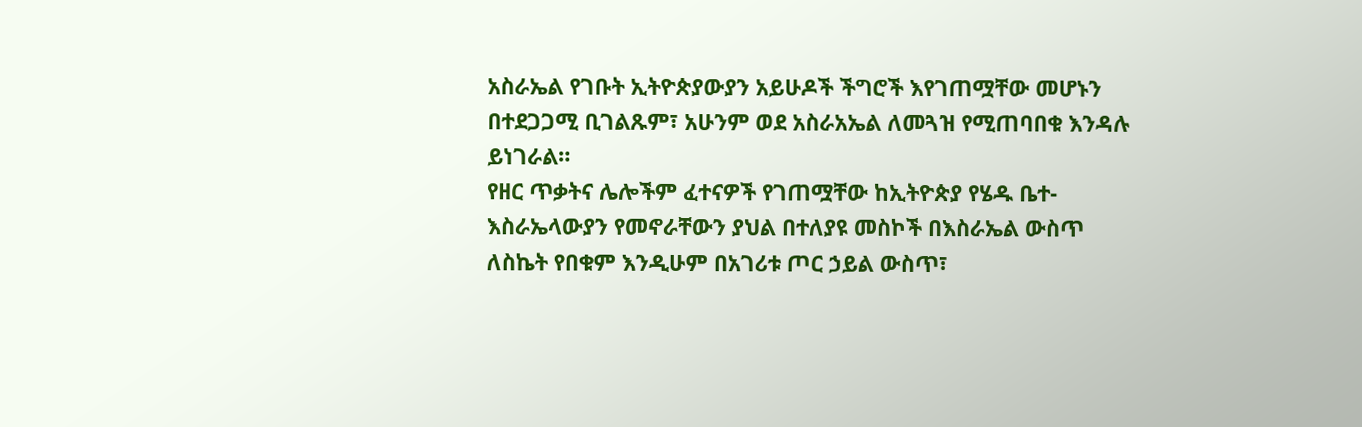አስራኤል የገቡት ኢትዮጵያውያን አይሁዶች ችግሮች እየገጠሟቸው መሆኑን በተደጋጋሚ ቢገልጹም፣ አሁንም ወደ አስራአኤል ለመጓዝ የሚጠባበቁ እንዳሉ ይነገራል።
የዘር ጥቃትና ሌሎችም ፈተናዎች የገጠሟቸው ከኢትዮጵያ የሄዱ ቤተ-እስራኤላውያን የመኖራቸውን ያህል በተለያዩ መስኮች በእስራኤል ውስጥ ለስኬት የበቁም እንዲሁም በአገሪቱ ጦር ኃይል ውስጥ፣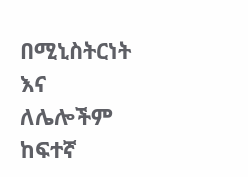በሚኒስትርነት እና ለሌሎችም ከፍተኛ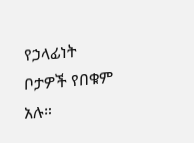የኃላፊነት ቦታዎች የበቁም አሉ።